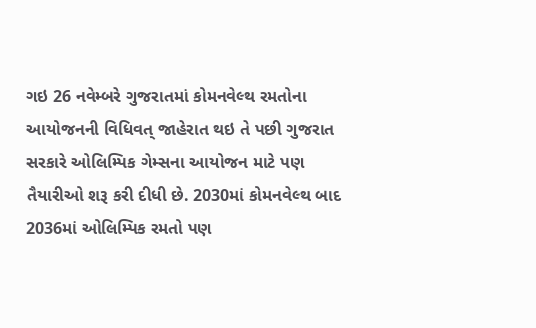ગઇ 26 નવેમ્બરે ગુજરાતમાં કોમનવેલ્થ રમતોના આયોજનની વિધિવત્ જાહેરાત થઇ તે પછી ગુજરાત સરકારે ઓલિમ્પિક ગેમ્સના આયોજન માટે પણ તૈયારીઓ શરૂ કરી દીધી છે. 2030માં કોમનવેલ્થ બાદ 2036માં ઓલિમ્પિક રમતો પણ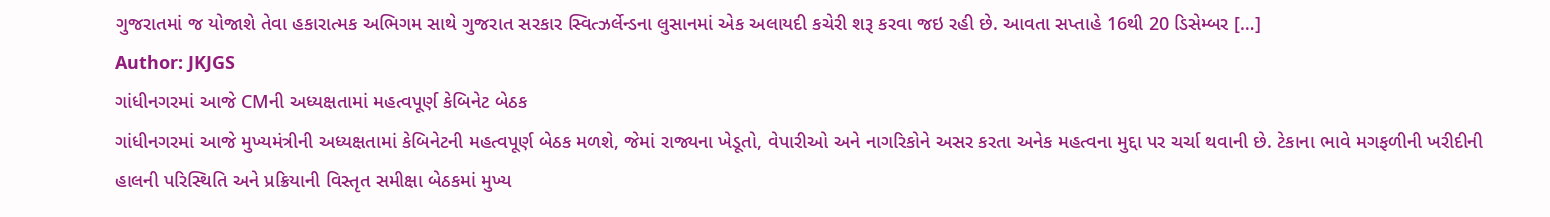ગુજરાતમાં જ યોજાશે તેવા હકારાત્મક અભિગમ સાથે ગુજરાત સરકાર સ્વિત્ઝર્લેન્ડના લુસાનમાં એક અલાયદી કચેરી શરૂ કરવા જઇ રહી છે. આવતા સપ્તાહે 16થી 20 ડિસેમ્બર […]
Author: JKJGS
ગાંધીનગરમાં આજે CMની અધ્યક્ષતામાં મહત્વપૂર્ણ કેબિનેટ બેઠક
ગાંધીનગરમાં આજે મુખ્યમંત્રીની અધ્યક્ષતામાં કેબિનેટની મહત્વપૂર્ણ બેઠક મળશે, જેમાં રાજ્યના ખેડૂતો, વેપારીઓ અને નાગરિકોને અસર કરતા અનેક મહત્વના મુદ્દા પર ચર્ચા થવાની છે. ટેકાના ભાવે મગફળીની ખરીદીની હાલની પરિસ્થિતિ અને પ્રક્રિયાની વિસ્તૃત સમીક્ષા બેઠકમાં મુખ્ય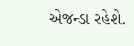એજન્ડા રહેશે.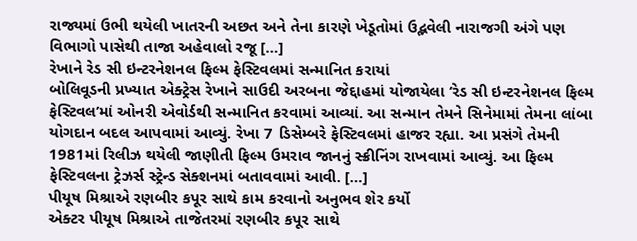રાજ્યમાં ઉભી થયેલી ખાતરની અછત અને તેના કારણે ખેડૂતોમાં ઉદ્ભવેલી નારાજગી અંગે પણ વિભાગો પાસેથી તાજા અહેવાલો રજૂ […]
રેખાને રેડ સી ઇન્ટરનેશનલ ફિલ્મ ફેસ્ટિવલમાં સન્માનિત કરાયાં
બોલિવૂડની પ્રખ્યાત એક્ટ્રેસ રેખાને સાઉદી અરબના જેદ્દાહમાં યોજાયેલા ‘રેડ સી ઇન્ટરનેશનલ ફિલ્મ ફેસ્ટિવલ’માં ઓનરી એવોર્ડથી સન્માનિત કરવામાં આવ્યાં. આ સન્માન તેમને સિનેમામાં તેમના લાંબા યોગદાન બદલ આપવામાં આવ્યું. રેખા 7 ડિસેમ્બરે ફેસ્ટિવલમાં હાજર રહ્યા. આ પ્રસંગે તેમની 1981માં રિલીઝ થયેલી જાણીતી ફિલ્મ ઉમરાવ જાનનું સ્ક્રીનિંગ રાખવામાં આવ્યું. આ ફિલ્મ ફેસ્ટિવલના ટ્રેઝર્સ સ્ટ્રેન્ડ સેક્શનમાં બતાવવામાં આવી. […]
પીયૂષ મિશ્રાએ રણબીર કપૂર સાથે કામ કરવાનો અનુભવ શેર કર્યો
એક્ટર પીયૂષ મિશ્રાએ તાજેતરમાં રણબીર કપૂર સાથે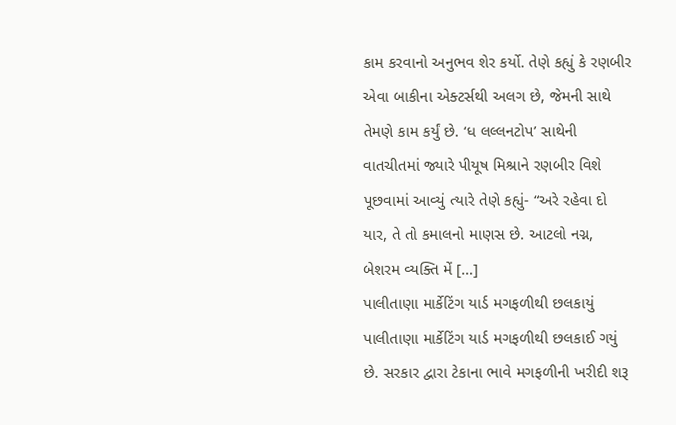કામ કરવાનો અનુભવ શેર કર્યો. તેણે કહ્યું કે રણબીર એવા બાકીના એક્ટર્સથી અલગ છે, જેમની સાથે તેમણે કામ કર્યું છે. ‘ધ લલ્લનટોપ’ સાથેની વાતચીતમાં જ્યારે પીયૂષ મિશ્રાને રણબીર વિશે પૂછવામાં આવ્યું ત્યારે તેણે કહ્યું- “અરે રહેવા દો યાર, તે તો કમાલનો માણસ છે. આટલો નગ્ન, બેશરમ વ્યક્તિ મેં […]
પાલીતાણા માર્કેટિંગ યાર્ડ મગફળીથી છલકાયું
પાલીતાણા માર્કેટિંગ યાર્ડ મગફળીથી છલકાઈ ગયું છે. સરકાર દ્વારા ટેકાના ભાવે મગફળીની ખરીદી શરૂ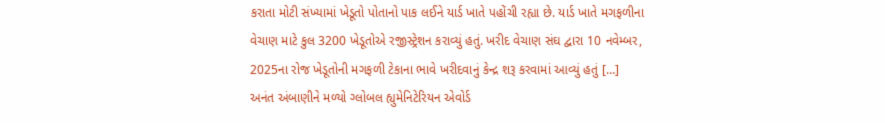કરાતા મોટી સંખ્યામાં ખેડૂતો પોતાનો પાક લઈને યાર્ડ ખાતે પહોંચી રહ્યા છે. યાર્ડ ખાતે મગફળીના વેચાણ માટે કુલ 3200 ખેડૂતોએ રજીસ્ટ્રેશન કરાવ્યું હતું. ખરીદ વેચાણ સંઘ દ્વારા 10 નવેમ્બર, 2025ના રોજ ખેડૂતોની મગફળી ટેકાના ભાવે ખરીદવાનું કેન્દ્ર શરૂ કરવામાં આવ્યું હતું […]
અનંત અંબાણીને મળ્યો ગ્લોબલ હ્યુમેનિટેરિયન એવોર્ડ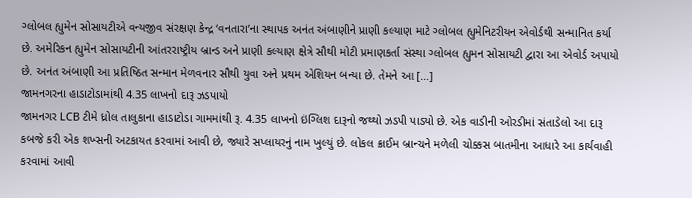ગ્લોબલ હ્યુમેન સોસાયટીએ વન્યજીવ સંરક્ષણ કેન્દ્ર ‘વનતારા’ના સ્થાપક અનંત અંબાણીને પ્રાણી કલ્યાણ માટે ગ્લોબલ હ્યુમેનિટરીયન એવોર્ડથી સન્માનિત કર્યા છે. અમેરિકન હ્યુમેન સોસાયટીની આંતરરાષ્ટ્રીય બ્રાન્ડ અને પ્રાણી કલ્યાણ ક્ષેત્રે સૌથી મોટી પ્રમાણકર્તા સંસ્થા ગ્લોબલ હ્યુમન સોસાયટી દ્વારા આ એવોર્ડ અપાયો છે. અનંત અંબાણી આ પ્રતિષ્ઠિત સન્માન મેળવનાર સૌથી યુવા અને પ્રથમ એશિયન બન્યા છે. તેમને આ […]
જામનગરના હાડાટોડામાંથી 4.35 લાખનો દારૂ ઝડપાયો
જામનગર LCB ટીમે ધ્રોલ તાલુકાના હાડાટોડા ગામમાંથી રૂ. 4.35 લાખનો ઇંગ્લિશ દારૂનો જથ્થો ઝડપી પાડ્યો છે. એક વાડીની ઓરડીમાં સંતાડેલો આ દારૂ કબજે કરી એક શખ્સની અટકાયત કરવામાં આવી છે, જ્યારે સપ્લાયરનું નામ ખુલ્યું છે. લોકલ ક્રાઈમ બ્રાન્ચને મળેલી ચોક્કસ બાતમીના આધારે આ કાર્યવાહી કરવામાં આવી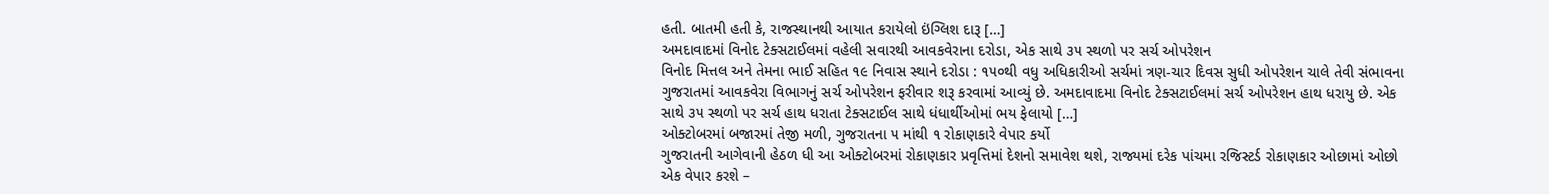હતી. બાતમી હતી કે, રાજસ્થાનથી આયાત કરાયેલો ઇંગ્લિશ દારૂ […]
અમદાવાદમાં વિનોદ ટેક્સટાઈલમાં વહેલી સવારથી આવકવેરાના દરોડા, એક સાથે ૩૫ સ્થળો પર સર્ચ ઓપરેશન
વિનોદ મિત્તલ અને તેમના ભાઈ સહિત ૧૯ નિવાસ સ્થાને દરોડા : ૧૫૦થી વધુ અધિકારીઓ સર્ચમાં ત્રણ-ચાર દિવસ સુધી ઓપરેશન ચાલે તેવી સંભાવના ગુજરાતમાં આવકવેરા વિભાગનું સર્ચ ઓપરેશન ફરીવાર શરૂ કરવામાં આવ્યું છે. અમદાવાદમા વિનોદ ટેક્સટાઈલમાં સર્ચ ઓપરેશન હાથ ધરાયુ છે. એક સાથે ૩૫ સ્થળો પર સર્ચ હાથ ધરાતા ટેક્સટાઈલ સાથે ધંધાર્થીઓમાં ભય ફેલાયો […]
ઓક્ટોબરમાં બજારમાં તેજી મળી, ગુજરાતના ૫ માંથી ૧ રોકાણકારે વેપાર કર્યો
ગુજરાતની આગેવાની હેઠળ ધી આ ઓક્ટોબરમાં રોકાણકાર પ્રવૃત્તિમાં દેશનો સમાવેશ થશે, રાજ્યમાં દરેક પાંચમા રજિસ્ટર્ડ રોકાણકાર ઓછામાં ઓછો એક વેપાર કરશે –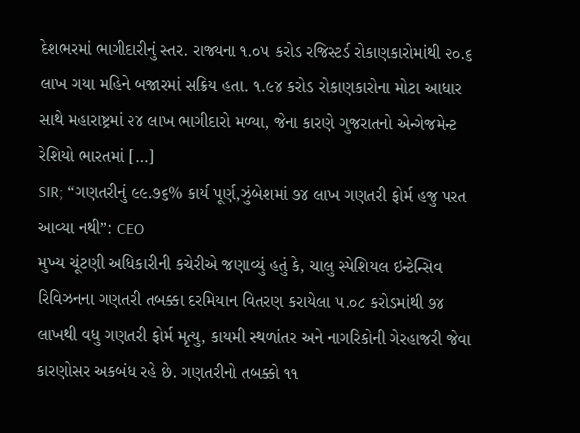દેશભરમાં ભાગીદારીનું સ્તર. રાજ્યના ૧.૦૫ કરોડ રજિસ્ટર્ડ રોકાણકારોમાંથી ૨૦.૬ લાખ ગયા મહિને બજારમાં સક્રિય હતા. ૧.૯૪ કરોડ રોકાણકારોના મોટા આધાર સાથે મહારાષ્ટ્રમાં ૨૪ લાખ ભાગીદારો મળ્યા, જેના કારણે ગુજરાતનો એન્ગેજમેન્ટ રેશિયો ભારતમાં […]
SIR; “ગણતરીનું ૯૯.૭૬% કાર્ય પૂર્ણ,ઝુંબેશમાં ૭૪ લાખ ગણતરી ફોર્મ હજુ પરત આવ્યા નથી”: CEO
મુખ્ય ચૂંટણી અધિકારીની કચેરીએ જણાવ્યું હતું કે, ચાલુ સ્પેશિયલ ઇન્ટેન્સિવ રિવિઝનના ગણતરી તબક્કા દરમિયાન વિતરણ કરાયેલા ૫.૦૮ કરોડમાંથી ૭૪ લાખથી વધુ ગણતરી ફોર્મ મૃત્યુ, કાયમી સ્થળાંતર અને નાગરિકોની ગેરહાજરી જેવા કારણોસર અકબંધ રહે છે. ગણતરીનો તબક્કો ૧૧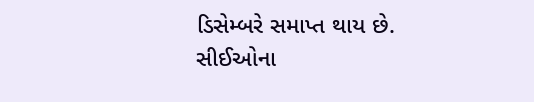ડિસેમ્બરે સમાપ્ત થાય છે. સીઈઓના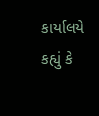કાર્યાલયે કહ્યું કે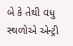બે કે તેથી વધુ સ્થળોએ એન્ટ્રી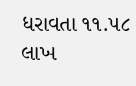ધરાવતા ૧૧.૫૮ લાખ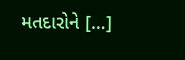મતદારોને […]